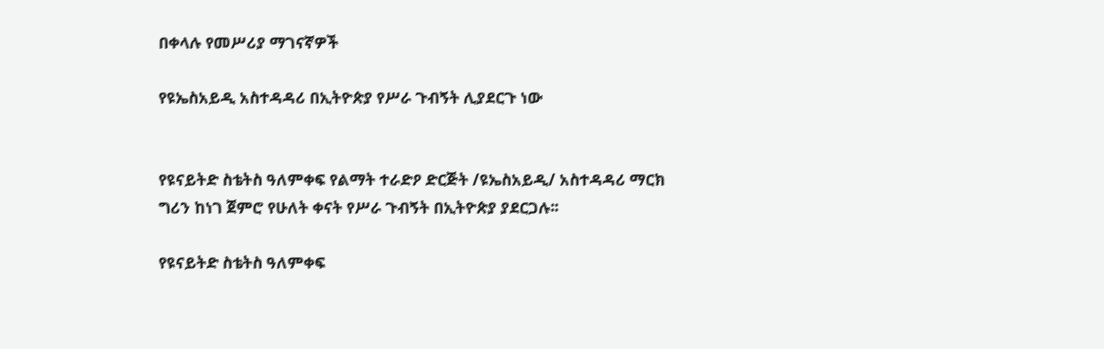በቀላሉ የመሥሪያ ማገናኛዎች

የዩኤስአይዲ አስተዳዳሪ በኢትዮጵያ የሥራ ጉብኝት ሊያደርጉ ነው


የዩናይትድ ስቴትስ ዓለምቀፍ የልማት ተራድዖ ድርጅት /ዩኤስአይዲ/ አስተዳዳሪ ማርክ ግሪን ከነገ ጀምሮ የሁለት ቀናት የሥራ ጉብኝት በኢትዮጵያ ያደርጋሉ፡፡

የዩናይትድ ስቴትስ ዓለምቀፍ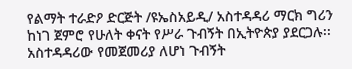የልማት ተራድዖ ድርጅት /ዩኤስአይዲ/ አስተዳዳሪ ማርክ ግሪን ከነገ ጀምሮ የሁለት ቀናት የሥራ ጉብኝት በኢትዮጵያ ያደርጋሉ፡፡ አስተዳዳሪው የመጀመሪያ ለሆነ ጉብኝት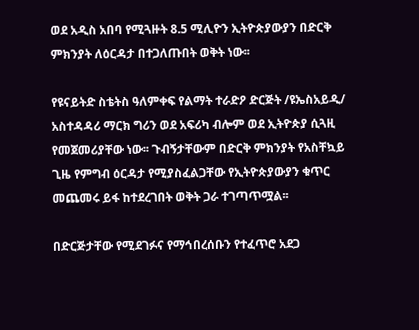ወደ አዲስ አበባ የሚጓዙት 8.5 ሚሊዮን ኢትዮጵያውያን በድርቅ ምክንያት ለዕርዳታ በተጋለጡበት ወቅት ነው፡፡

የዩናይትድ ስቴትስ ዓለምቀፍ የልማት ተራድዖ ድርጅት /ዩኤስአይዲ/ አስተዳዳሪ ማርክ ግሪን ወደ አፍሪካ ብሎም ወደ ኢትዮጵያ ሲጓዚ የመጀመሪያቸው ነው፡፡ ጉብኝታቸውም በድርቅ ምክንያት የአስቸኳይ ጊዜ የምግብ ዕርዳታ የሚያስፈልጋቸው የኢትዮጵያውያን ቁጥር መጨመሩ ይፋ ከተደረገበት ወቅት ጋራ ተገጣጥሟል፡፡

በድርጅታቸው የሚደገፉና የማኅበረሰቡን የተፈጥሮ አደጋ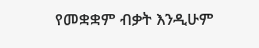የመቋቋም ብቃት እንዲሁም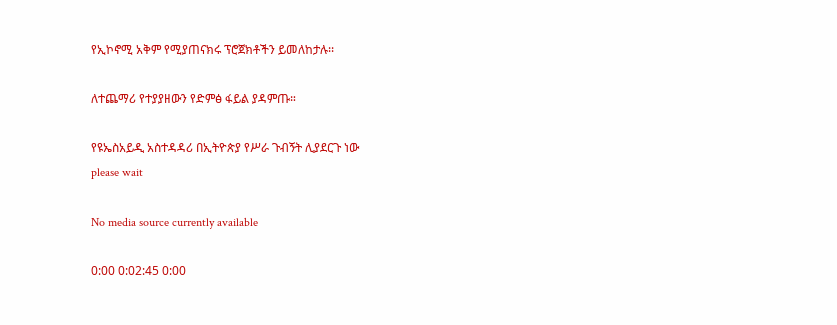የኢኮኖሚ አቅም የሚያጠናክሩ ፕሮጀክቶችን ይመለከታሉ፡፡

ለተጨማሪ የተያያዘውን የድምፅ ፋይል ያዳምጡ።

የዩኤስአይዲ አስተዳዳሪ በኢትዮጵያ የሥራ ጉብኝት ሊያደርጉ ነው
please wait

No media source currently available

0:00 0:02:45 0:00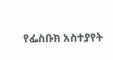የፌስቡክ አስተያየት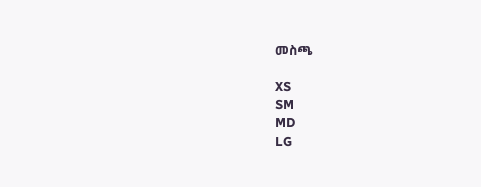መስጫ

XS
SM
MD
LG